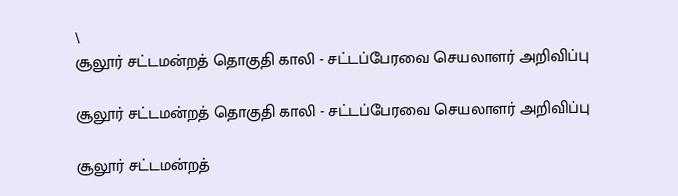\
சூலூர் சட்டமன்றத் தொகுதி காலி - சட்டப்பேரவை செயலாளர் அறிவிப்பு

சூலூர் சட்டமன்றத் தொகுதி காலி - சட்டப்பேரவை செயலாளர் அறிவிப்பு

சூலூர் சட்டமன்றத்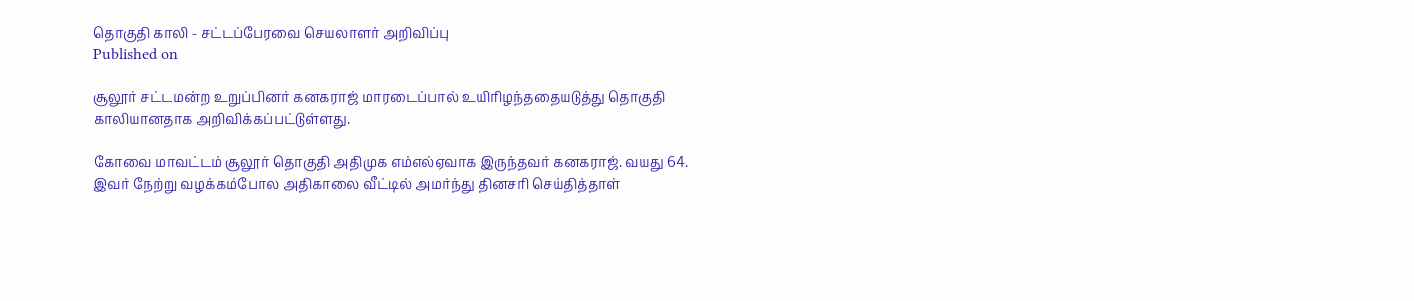தொகுதி காலி - சட்டப்பேரவை செயலாளர் அறிவிப்பு
Published on

சூலூர் சட்டமன்ற உறுப்பினர் கனகராஜ் மாரடைப்பால் உயிரிழந்ததையடுத்து தொகுதி காலியானதாக அறிவிக்கப்பட்டுள்ளது.

கோவை மாவட்டம் சூலூர் தொகுதி அதிமுக எம்எல்ஏவாக இருந்தவர் கனகராஜ். வயது 64. இவர் நேற்று வழக்கம்போல அதிகாலை வீட்டில் அமர்ந்து தினசரி செய்தித்தாள்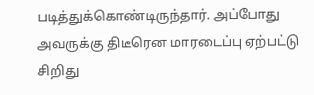படித்துக்கொண்டிருந்தார். அப்போது அவருக்கு திடீரென மாரடைப்பு ஏற்பட்டு சிறிது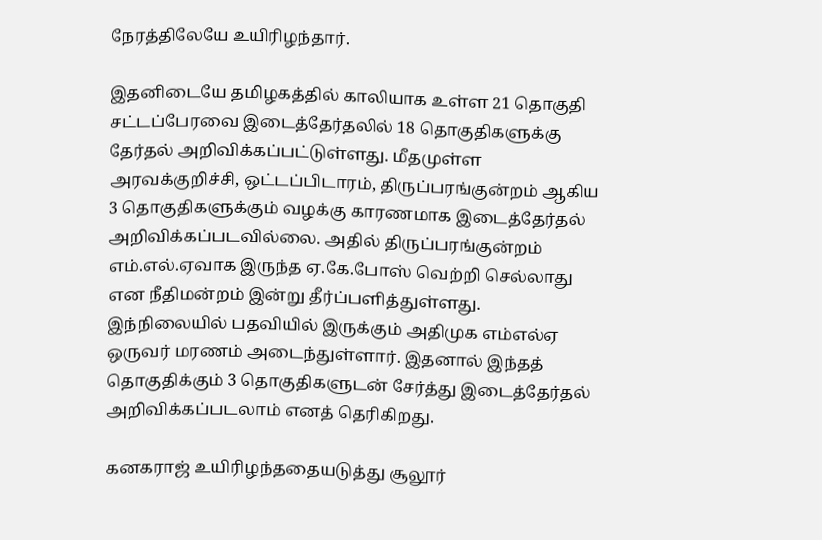நேரத்திலேயே உயிரிழந்தார்.

இதனிடையே தமிழகத்தில் காலியாக உள்ள 21 தொகுதி சட்டப்பேரவை இடைத்தேர்தலில் 18 தொகுதிகளுக்கு தேர்தல் அறிவிக்கப்பட்டுள்ளது. மீதமுள்ள அரவக்குறிச்சி, ஒட்டப்பிடாரம், திருப்பரங்குன்றம் ஆகிய 3 தொகுதிகளுக்கும் வழக்கு காரணமாக இடைத்தேர்தல் அறிவிக்கப்படவில்லை. அதில் திருப்பரங்குன்றம் எம்.எல்.ஏவாக இருந்த ஏ.கே.போஸ் வெற்றி செல்லாது என நீதிமன்றம் இன்று தீர்ப்பளித்துள்ளது. இந்நிலையில் பதவியில் இருக்கும் அதிமுக எம்எல்ஏ ஒருவர் மரணம் அடைந்துள்ளார். இதனால் இந்தத் தொகுதிக்கும் 3 தொகுதிகளுடன் சேர்த்து இடைத்தேர்தல் அறிவிக்கப்படலாம் எனத் தெரிகிறது.

கனகராஜ் உயிரிழந்ததையடுத்து சூலூர்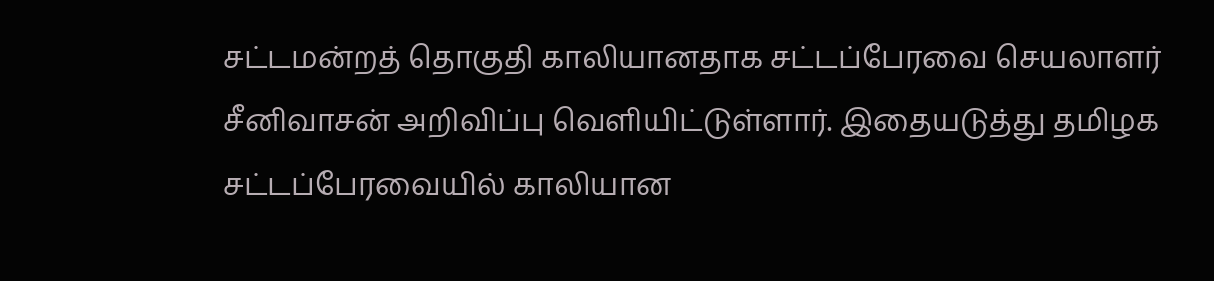சட்டமன்றத் தொகுதி காலியானதாக சட்டப்பேரவை செயலாளர் சீனிவாசன் அறிவிப்பு வெளியிட்டுள்ளார். இதையடுத்து தமிழக சட்டப்பேரவையில் காலியான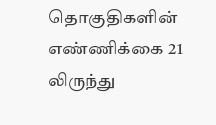தொகுதிகளின் எண்ணிக்கை 21 லிருந்து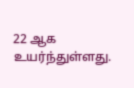22 ஆக உயர்ந்துள்ளது.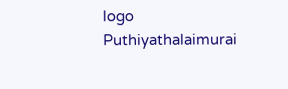logo
Puthiyathalaimurai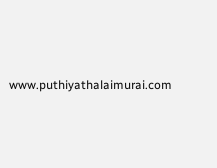www.puthiyathalaimurai.com